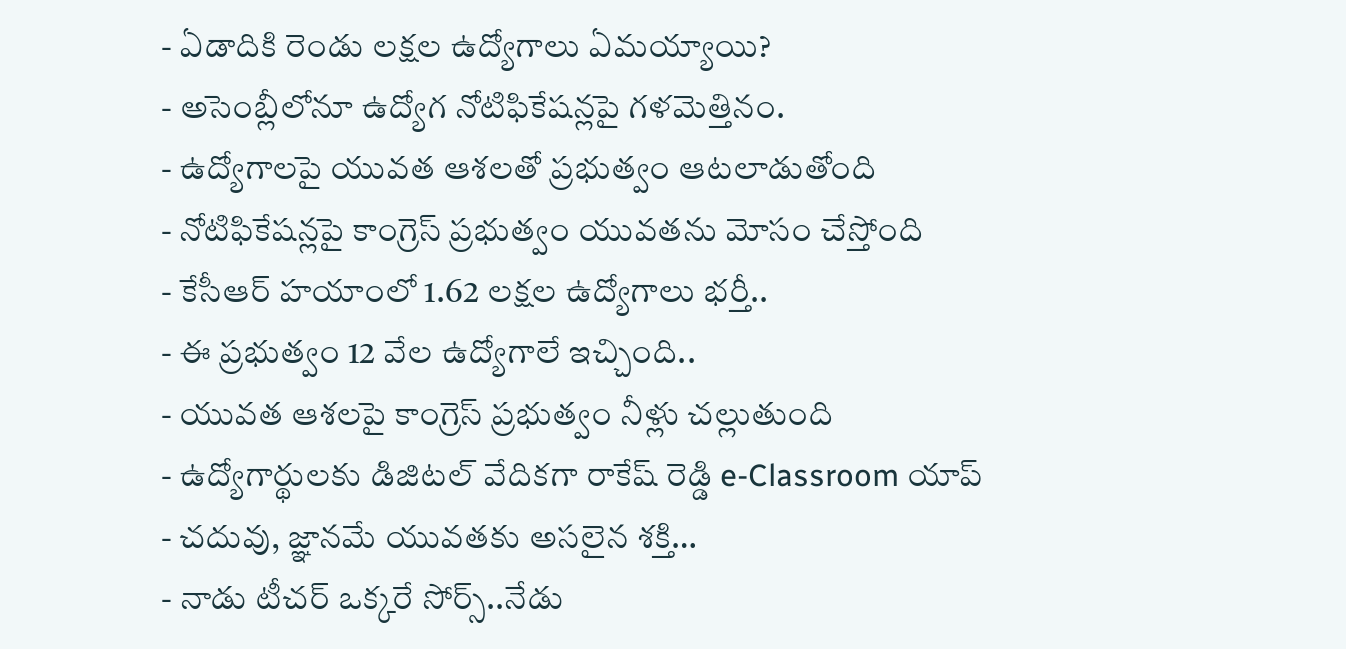- ఏడాదికి రెండు లక్షల ఉద్యోగాలు ఏమయ్యాయి?
- అసెంబ్లీలోనూ ఉద్యోగ నోటిఫికేషన్లపై గళమెత్తినం.
- ఉద్యోగాలపై యువత ఆశలతో ప్రభుత్వం ఆటలాడుతోంది
- నోటిఫికేషన్లపై కాంగ్రెస్ ప్రభుత్వం యువతను మోసం చేస్తోంది
- కేసీఆర్ హయాంలో 1.62 లక్షల ఉద్యోగాలు భర్తీ..
- ఈ ప్రభుత్వం 12 వేల ఉద్యోగాలే ఇచ్చింది..
- యువత ఆశలపై కాంగ్రెస్ ప్రభుత్వం నీళ్లు చల్లుతుంది
- ఉద్యోగార్థులకు డిజిటల్ వేదికగా రాకేష్ రెడ్డి e-Classroom యాప్
- చదువు, జ్ఞానమే యువతకు అసలైన శక్తి…
- నాడు టీచర్ ఒక్కరే సోర్స్..నేడు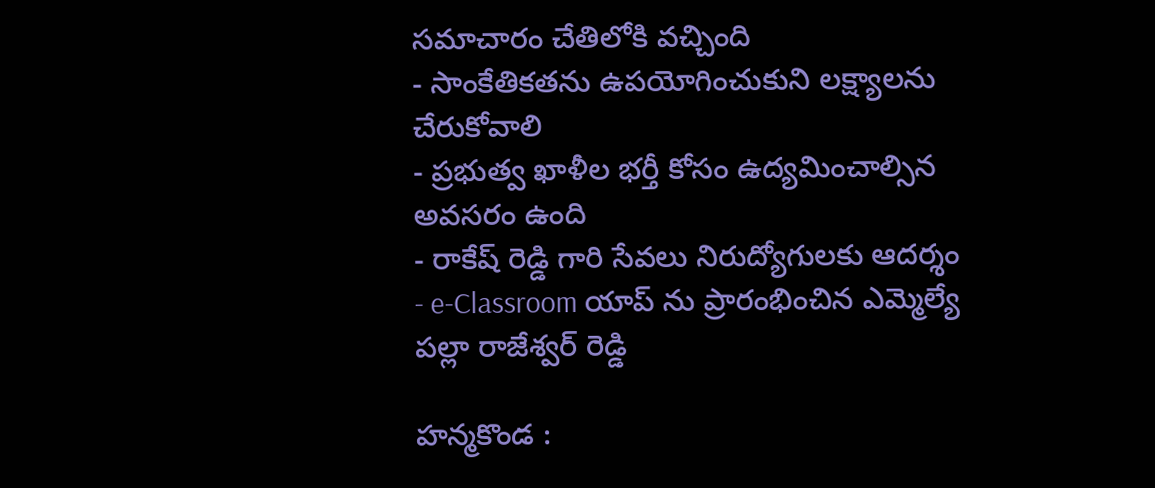సమాచారం చేతిలోకి వచ్చింది
- సాంకేతికతను ఉపయోగించుకుని లక్ష్యాలను చేరుకోవాలి
- ప్రభుత్వ ఖాళీల భర్తీ కోసం ఉద్యమించాల్సిన అవసరం ఉంది
- రాకేష్ రెడ్డి గారి సేవలు నిరుద్యోగులకు ఆదర్శం
- e-Classroom యాప్ ను ప్రారంభించిన ఎమ్మెల్యే పల్లా రాజేశ్వర్ రెడ్డి

హన్మకొండ :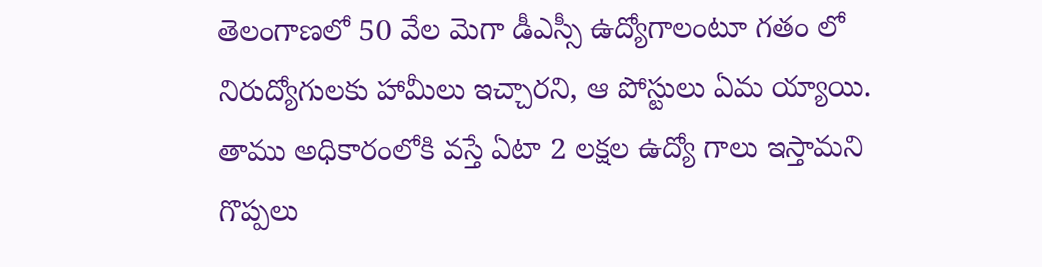తెలంగాణలో 50 వేల మెగా డీఎస్సీ ఉద్యోగాలంటూ గతం లో నిరుద్యోగులకు హామీలు ఇచ్చారని, ఆ పోస్టులు ఏమ య్యాయి. తాము అధికారంలోకి వస్తే ఏటా 2 లక్షల ఉద్యో గాలు ఇస్తామని గొప్పలు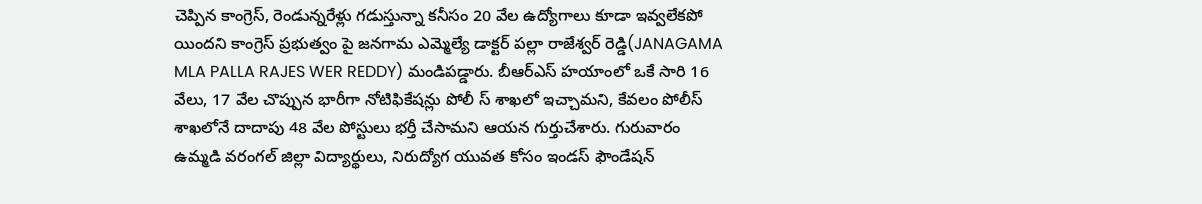చెప్పిన కాంగ్రెస్, రెండున్నరేళ్లు గడుస్తున్నా కనీసం 20 వేల ఉద్యోగాలు కూడా ఇవ్వలేకపో యిందని కాంగ్రెస్ ప్రభుత్వం పై జనగామ ఎమ్మెల్యే డాక్టర్ పల్లా రాజేశ్వర్ రెడ్డి(JANAGAMA MLA PALLA RAJES WER REDDY) మండిపడ్డారు. బీఆర్ఎస్ హయాంలో ఒకే సారి 16 వేలు, 17 వేల చొప్పున భారీగా నోటిఫికేషన్లు పోలీ స్ శాఖలో ఇచ్చామని, కేవలం పోలీస్ శాఖలోనే దాదాపు 48 వేల పోస్టులు భర్తీ చేసామని ఆయన గుర్తుచేశారు. గురువారం ఉమ్మడి వరంగల్ జిల్లా విద్యార్థులు, నిరుద్యోగ యువత కోసం ఇండస్ ఫౌండేషన్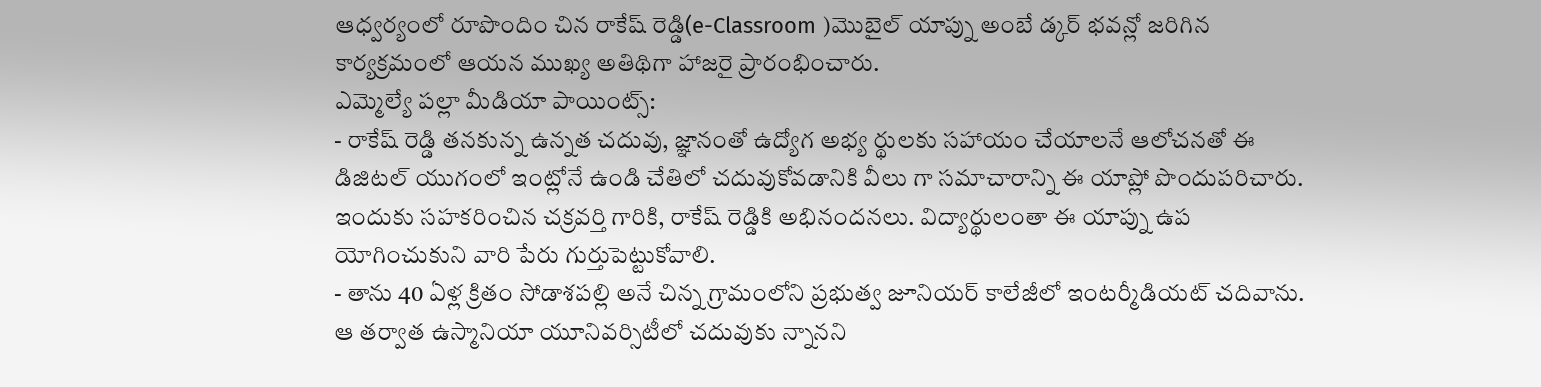ఆధ్వర్యంలో రూపొందిం చిన రాకేష్ రెడ్డి(e-Classroom )మొబైల్ యాప్ను అంబే డ్కర్ భవన్లో జరిగిన కార్యక్రమంలో ఆయన ముఖ్య అతిథిగా హాజరై ప్రారంభించారు.
ఎమ్మెల్యే పల్లా మీడియా పాయింట్స్:
- రాకేష్ రెడ్డి తనకున్న ఉన్నత చదువు, జ్ఞానంతో ఉద్యోగ అభ్య ర్థులకు సహాయం చేయాలనే ఆలోచనతో ఈ డిజిటల్ యుగంలో ఇంట్లోనే ఉండి చేతిలో చదువుకోవడానికి వీలు గా సమాచారాన్ని ఈ యాప్లో పొందుపరిచారు. ఇందుకు సహకరించిన చక్రవర్తి గారికి, రాకేష్ రెడ్డికి అభినందనలు. విద్యార్థులంతా ఈ యాప్ను ఉప యోగించుకుని వారి పేరు గుర్తుపెట్టుకోవాలి.
- తాను 40 ఏళ్ల క్రితం సోడాశపల్లి అనే చిన్న గ్రామంలోని ప్రభుత్వ జూనియర్ కాలేజీలో ఇంటర్మీడియట్ చదివాను. ఆ తర్వాత ఉస్మానియా యూనివర్సిటీలో చదువుకు న్నానని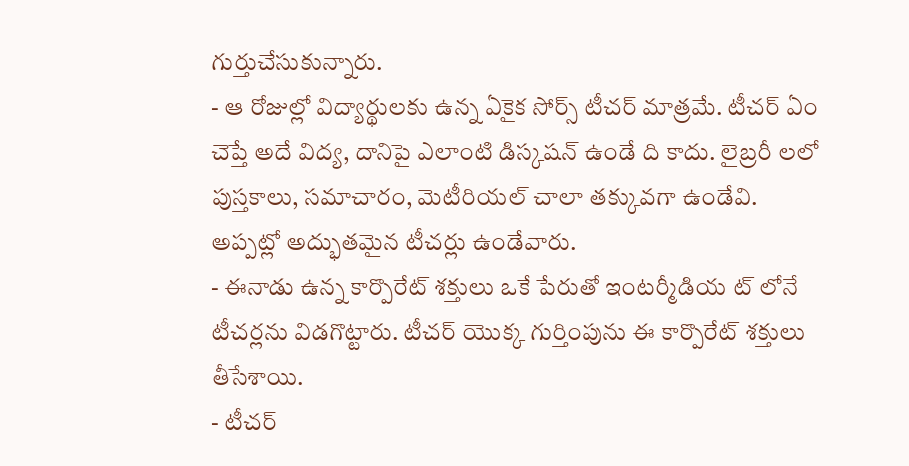గుర్తుచేసుకున్నారు.
- ఆ రోజుల్లో విద్యార్థులకు ఉన్న ఏకైక సోర్స్ టీచర్ మాత్రమే. టీచర్ ఏం చెప్తే అదే విద్య, దానిపై ఎలాంటి డిస్కషన్ ఉండే ది కాదు. లైబ్రరీ లలో పుస్తకాలు, సమాచారం, మెటీరియల్ చాలా తక్కువగా ఉండేవి. అప్పట్లో అద్భుతమైన టీచర్లు ఉండేవారు.
- ఈనాడు ఉన్న కార్పొరేట్ శక్తులు ఒకే పేరుతో ఇంటర్మీడియ ట్ లోనే టీచర్లను విడగొట్టారు. టీచర్ యొక్క గుర్తింపును ఈ కార్పొరేట్ శక్తులు తీసేశాయి.
- టీచర్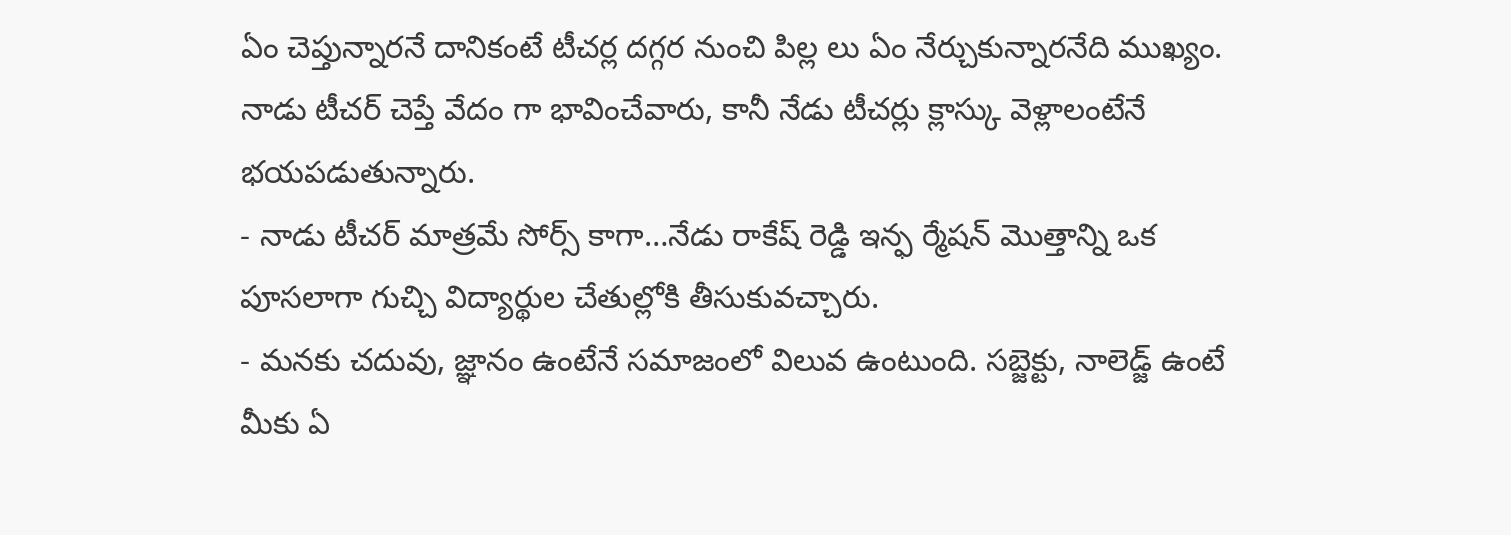ఏం చెప్తున్నారనే దానికంటే టీచర్ల దగ్గర నుంచి పిల్ల లు ఏం నేర్చుకున్నారనేది ముఖ్యం. నాడు టీచర్ చెప్తే వేదం గా భావించేవారు, కానీ నేడు టీచర్లు క్లాస్కు వెళ్లాలంటేనే భయపడుతున్నారు.
- నాడు టీచర్ మాత్రమే సోర్స్ కాగా…నేడు రాకేష్ రెడ్డి ఇన్ఫ ర్మేషన్ మొత్తాన్ని ఒక పూసలాగా గుచ్చి విద్యార్థుల చేతుల్లోకి తీసుకువచ్చారు.
- మనకు చదువు, జ్ఞానం ఉంటేనే సమాజంలో విలువ ఉంటుంది. సబ్జెక్టు, నాలెడ్జ్ ఉంటే మీకు ఏ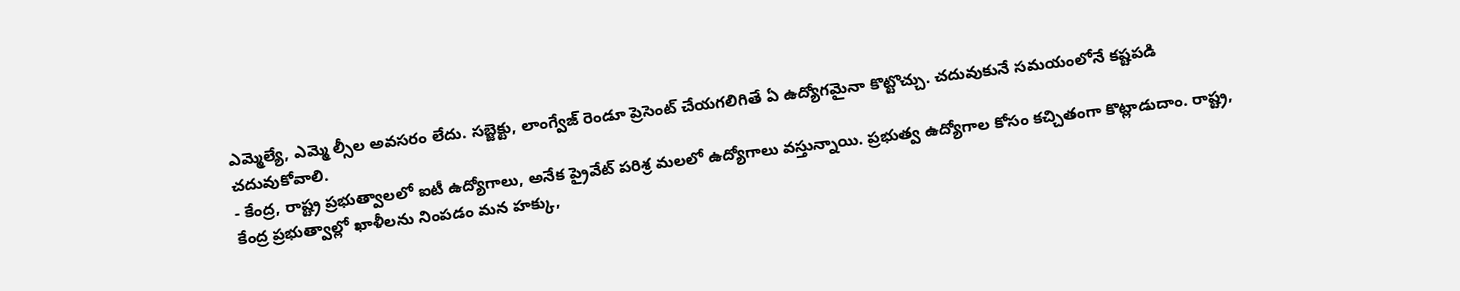ఎమ్మెల్యే, ఎమ్మె ల్సీల అవసరం లేదు. సబ్జెక్టు, లాంగ్వేజ్ రెండూ ప్రెసెంట్ చేయగలిగితే ఏ ఉద్యోగమైనా కొట్టొచ్చు. చదువుకునే సమయంలోనే కష్టపడి చదువుకోవాలి.
- కేంద్ర, రాష్ట్ర ప్రభుత్వాలలో ఐటీ ఉద్యోగాలు, అనేక ప్రైవేట్ పరిశ్ర మలలో ఉద్యోగాలు వస్తున్నాయి. ప్రభుత్వ ఉద్యోగాల కోసం కచ్చితంగా కొట్లాడుదాం. రాష్ట్ర, కేంద్ర ప్రభుత్వాల్లో ఖాళీలను నింపడం మన హక్కు,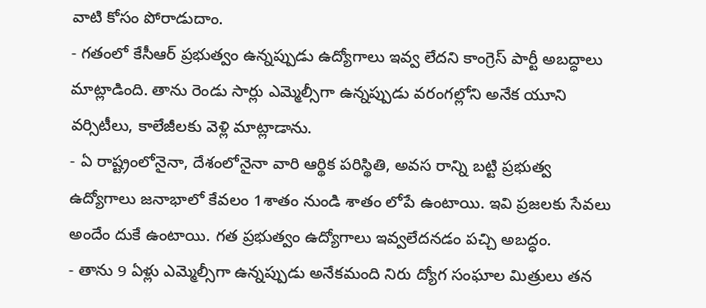వాటి కోసం పోరాడుదాం.
- గతంలో కేసీఆర్ ప్రభుత్వం ఉన్నప్పుడు ఉద్యోగాలు ఇవ్వ లేదని కాంగ్రెస్ పార్టీ అబద్ధాలు మాట్లాడింది. తాను రెండు సార్లు ఎమ్మెల్సీగా ఉన్నప్పుడు వరంగల్లోని అనేక యూని వర్సిటీలు, కాలేజీలకు వెళ్లి మాట్లాడాను.
- ఏ రాష్ట్రంలోనైనా, దేశంలోనైనా వారి ఆర్థిక పరిస్థితి, అవస రాన్ని బట్టి ప్రభుత్వ ఉద్యోగాలు జనాభాలో కేవలం 1శాతం నుండి శాతం లోపే ఉంటాయి. ఇవి ప్రజలకు సేవలు అందేం దుకే ఉంటాయి. గత ప్రభుత్వం ఉద్యోగాలు ఇవ్వలేదనడం పచ్చి అబద్ధం.
- తాను 9 ఏళ్లు ఎమ్మెల్సీగా ఉన్నప్పుడు అనేకమంది నిరు ద్యోగ సంఘాల మిత్రులు తన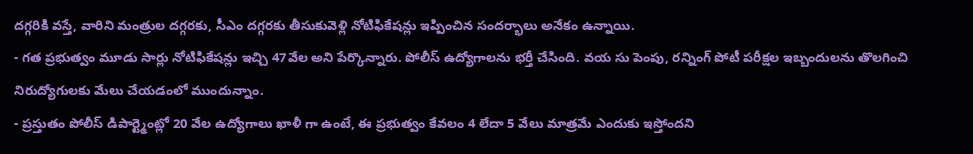దగ్గరికి వస్తే, వారిని మంత్రుల దగ్గరకు, సీఎం దగ్గరకు తీసుకువెళ్లి నోటిఫికేషన్లు ఇప్పించిన సందర్భాలు అనేకం ఉన్నాయి.
- గత ప్రభుత్వం మూడు సార్లు నోటిఫికేషన్లు ఇచ్చి 47వేల అని పేర్కొన్నారు. పోలీస్ ఉద్యోగాలను భర్తీ చేసింది. వయ సు పెంపు, రన్నింగ్ పోటీ పరీక్షల ఇబ్బందులను తొలగించి నిరుద్యోగులకు మేలు చేయడంలో ముందున్నాం.
- ప్రస్తుతం పోలీస్ డిపార్ట్మెంట్లో 20 వేల ఉద్యోగాలు ఖాళీ గా ఉంటే, ఈ ప్రభుత్వం కేవలం 4 లేదా 5 వేలు మాత్రమే ఎందుకు ఇస్తోందని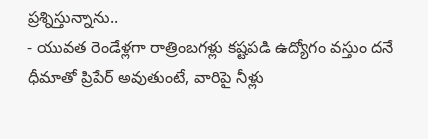ప్రశ్నిస్తున్నాను..
- యువత రెండేళ్లగా రాత్రింబగళ్లు కష్టపడి ఉద్యోగం వస్తుం దనే ధీమాతో ప్రిపేర్ అవుతుంటే, వారిపై నీళ్లు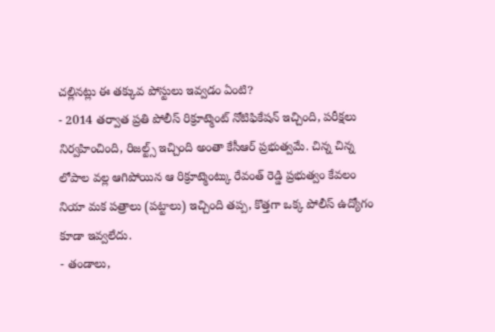చల్లినట్లు ఈ తక్కువ పోస్టులు ఇవ్వడం ఏంటి?
- 2014 తర్వాత ప్రతి పోలీస్ రిక్రూట్మెంట్ నోటిఫికేషన్ ఇచ్చింది, పరీక్షలు నిర్వహించింది, రిజల్ట్స్ ఇచ్చింది అంతా కేసీఆర్ ప్రభుత్వమే. చిన్న చిన్న లోపాల వల్ల ఆగిపోయిన ఆ రిక్రూట్మెంట్కు రేవంత్ రెడ్డి ప్రభుత్వం కేవలం నియా మక పత్రాలు (పట్టాలు) ఇచ్చింది తప్ప, కొత్తగా ఒక్క పోలీస్ ఉద్యోగం కూడా ఇవ్వలేదు.
- తండాలు,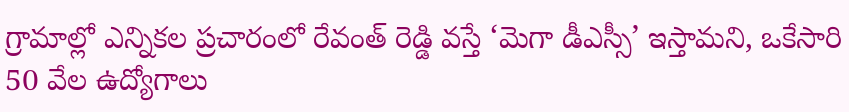గ్రామాల్లో ఎన్నికల ప్రచారంలో రేవంత్ రెడ్డి వస్తే ‘మెగా డీఎస్సీ’ ఇస్తామని, ఒకేసారి 50 వేల ఉద్యోగాలు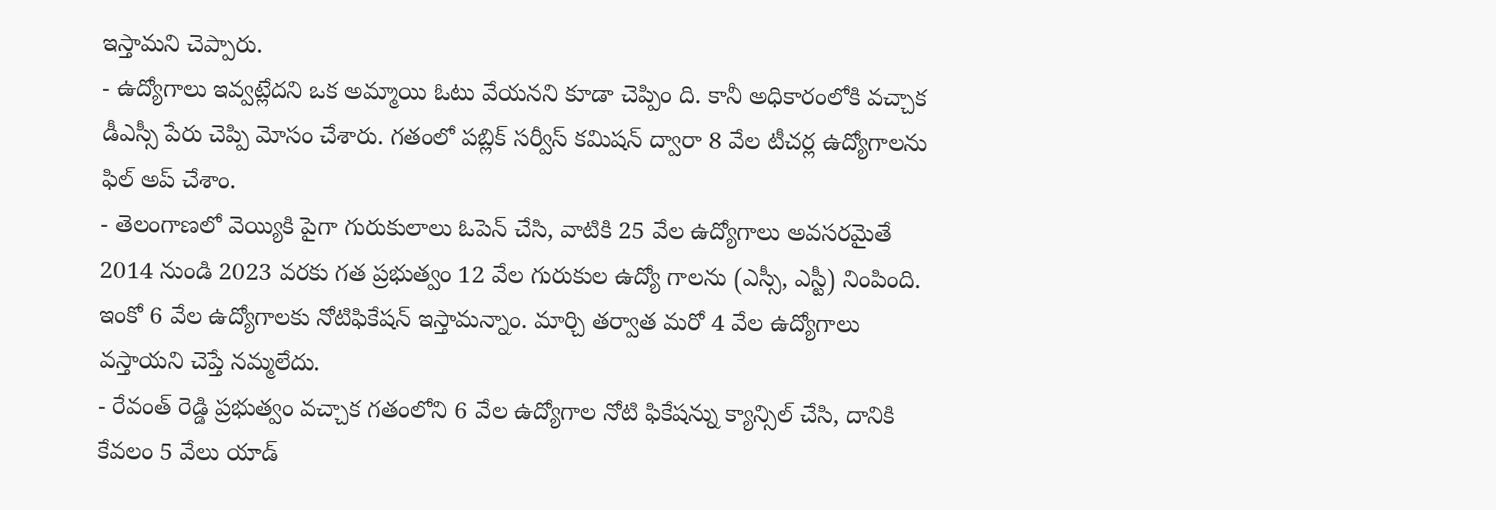ఇస్తామని చెప్పారు.
- ఉద్యోగాలు ఇవ్వట్లేదని ఒక అమ్మాయి ఓటు వేయనని కూడా చెప్పిం ది. కానీ అధికారంలోకి వచ్చాక డీఎస్సీ పేరు చెప్పి మోసం చేశారు. గతంలో పబ్లిక్ సర్వీస్ కమిషన్ ద్వారా 8 వేల టీచర్ల ఉద్యోగాలను ఫిల్ అప్ చేశాం.
- తెలంగాణలో వెయ్యికి పైగా గురుకులాలు ఓపెన్ చేసి, వాటికి 25 వేల ఉద్యోగాలు అవసరమైతే 2014 నుండి 2023 వరకు గత ప్రభుత్వం 12 వేల గురుకుల ఉద్యో గాలను (ఎస్సీ, ఎస్టీ) నింపింది. ఇంకో 6 వేల ఉద్యోగాలకు నోటిఫికేషన్ ఇస్తామన్నాం. మార్చి తర్వాత మరో 4 వేల ఉద్యోగాలు వస్తాయని చెప్తే నమ్మలేదు.
- రేవంత్ రెడ్డి ప్రభుత్వం వచ్చాక గతంలోని 6 వేల ఉద్యోగాల నోటి ఫికేషన్ను క్యాన్సిల్ చేసి, దానికి కేవలం 5 వేలు యాడ్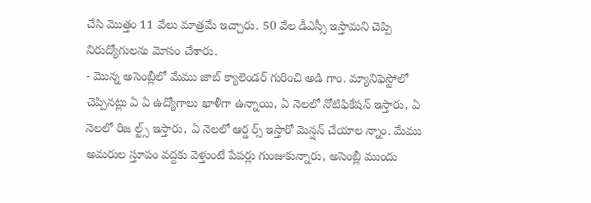చేసి మొత్తం 11 వేలు మాత్రమే ఇచ్చారు. 50 వేల డీఎస్సీ ఇస్తామని చెప్పి నిరుద్యోగులను మోసం చేశారు.
- మొన్న అసెంబ్లీలో మేము జాబ్ క్యాలెండర్ గురించి అడి గాం. మ్యానిఫెస్టోలో చెప్పినట్లు ఏ ఏ ఉద్యోగాలు ఖాళీగా ఉన్నాయి, ఏ నెలలో నోటిఫికేషన్ ఇస్తారు, ఏ నెలలో రిజ ల్ట్స్ ఇస్తారు, ఏ నెలలో ఆర్డ ర్స్ ఇస్తారో మెన్షన్ చేయాల న్నాం. మేము అమరుల స్తూపం వద్దకు వెళ్తుంటే పేపర్లు గుంజుకున్నారు, అసెంబ్లీ ముందు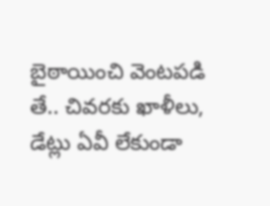బైఠాయించి వెంటపడి తే.. చివరకు ఖాళీలు, డేట్లు ఏవీ లేకుండా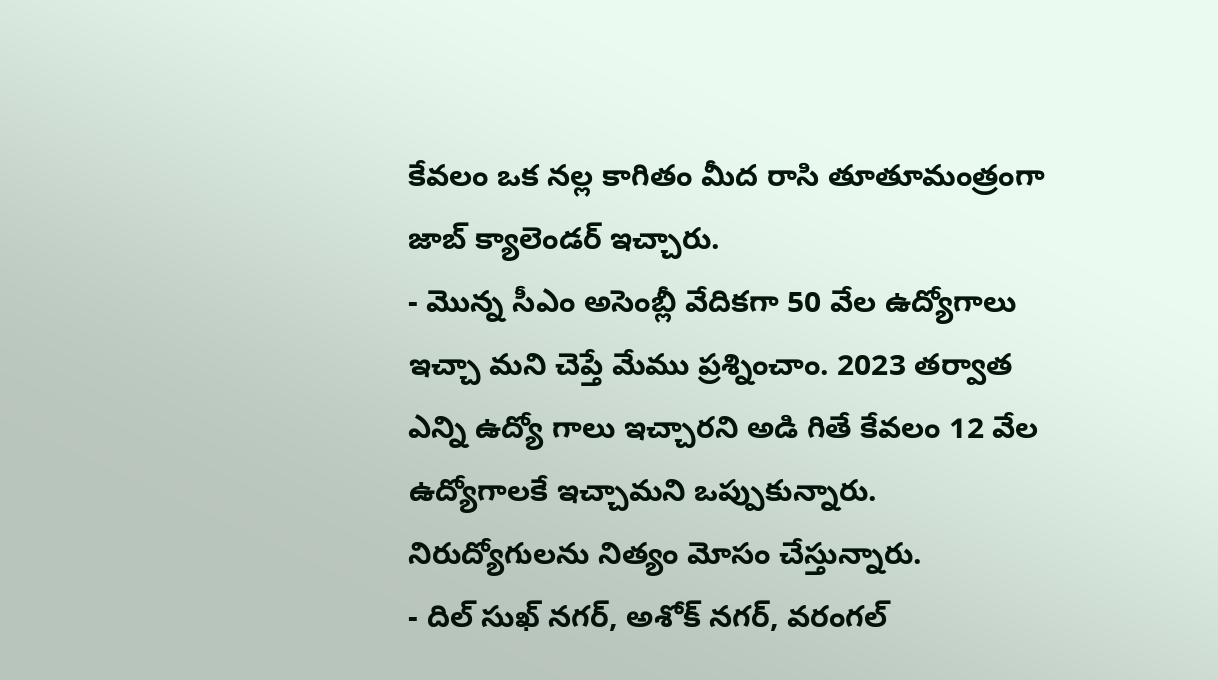కేవలం ఒక నల్ల కాగితం మీద రాసి తూతూమంత్రంగా జాబ్ క్యాలెండర్ ఇచ్చారు.
- మొన్న సీఎం అసెంబ్లీ వేదికగా 50 వేల ఉద్యోగాలు ఇచ్చా మని చెప్తే మేము ప్రశ్నించాం. 2023 తర్వాత ఎన్ని ఉద్యో గాలు ఇచ్చారని అడి గితే కేవలం 12 వేల ఉద్యోగాలకే ఇచ్చామని ఒప్పుకున్నారు. నిరుద్యోగులను నిత్యం మోసం చేస్తున్నారు.
- దిల్ సుఖ్ నగర్, అశోక్ నగర్, వరంగల్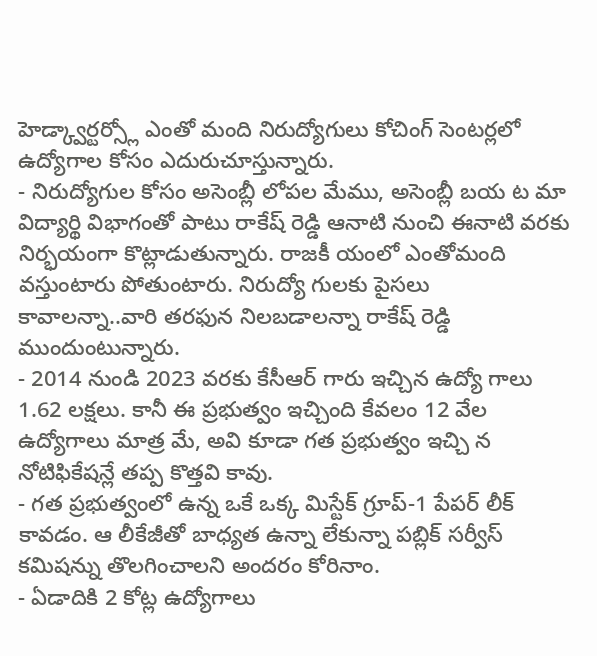హెడ్క్వార్టర్స్లో ఎంతో మంది నిరుద్యోగులు కోచింగ్ సెంటర్లలో ఉద్యోగాల కోసం ఎదురుచూస్తున్నారు.
- నిరుద్యోగుల కోసం అసెంబ్లీ లోపల మేము, అసెంబ్లీ బయ ట మా విద్యార్థి విభాగంతో పాటు రాకేష్ రెడ్డి ఆనాటి నుంచి ఈనాటి వరకు నిర్భయంగా కొట్లాడుతున్నారు. రాజకీ యంలో ఎంతోమంది వస్తుంటారు పోతుంటారు. నిరుద్యో గులకు పైసలు కావాలన్నా..వారి తరఫున నిలబడాలన్నా రాకేష్ రెడ్డి ముందుంటున్నారు.
- 2014 నుండి 2023 వరకు కేసీఆర్ గారు ఇచ్చిన ఉద్యో గాలు 1.62 లక్షలు. కానీ ఈ ప్రభుత్వం ఇచ్చింది కేవలం 12 వేల ఉద్యోగాలు మాత్ర మే, అవి కూడా గత ప్రభుత్వం ఇచ్చి న నోటిఫికేషన్లే తప్ప కొత్తవి కావు.
- గత ప్రభుత్వంలో ఉన్న ఒకే ఒక్క మిస్టేక్ గ్రూప్-1 పేపర్ లీక్ కావడం. ఆ లీకేజీతో బాధ్యత ఉన్నా లేకున్నా పబ్లిక్ సర్వీస్ కమిషన్ను తొలగించాలని అందరం కోరినాం.
- ఏడాదికి 2 కోట్ల ఉద్యోగాలు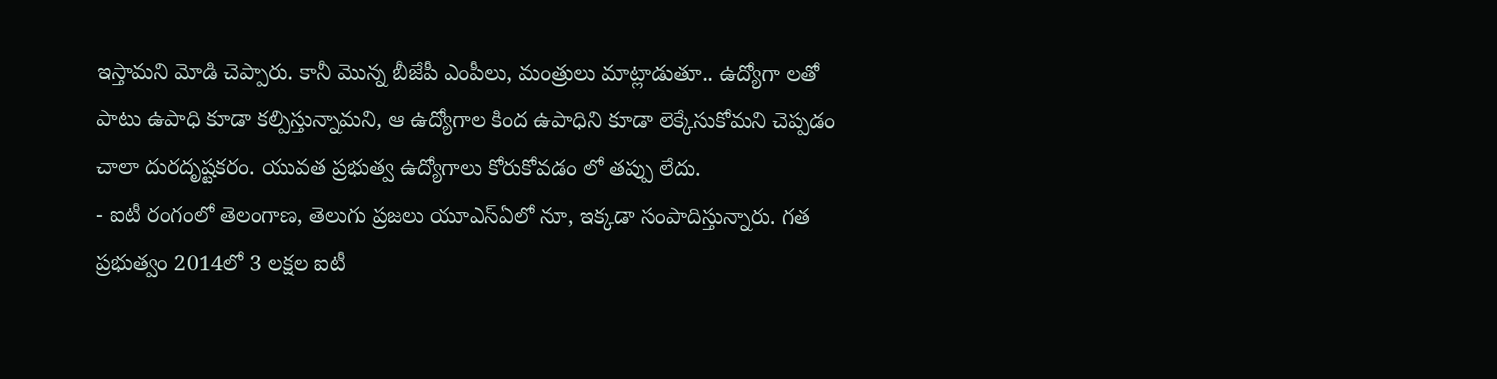ఇస్తామని మోడి చెప్పారు. కానీ మొన్న బీజేపీ ఎంపీలు, మంత్రులు మాట్లాడుతూ.. ఉద్యోగా లతో పాటు ఉపాధి కూడా కల్పిస్తున్నామని, ఆ ఉద్యోగాల కింద ఉపాధిని కూడా లెక్కేసుకోమని చెప్పడం చాలా దురదృష్టకరం. యువత ప్రభుత్వ ఉద్యోగాలు కోరుకోవడం లో తప్పు లేదు.
- ఐటీ రంగంలో తెలంగాణ, తెలుగు ప్రజలు యూఎస్ఏలో నూ, ఇక్కడా సంపాదిస్తున్నారు. గత ప్రభుత్వం 2014లో 3 లక్షల ఐటీ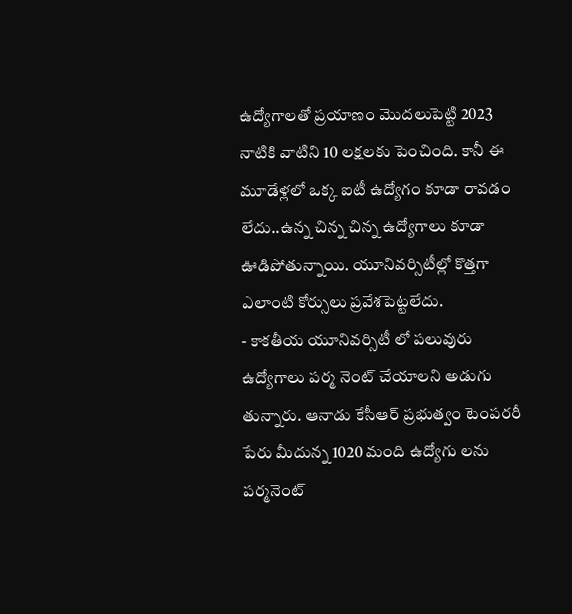ఉద్యోగాలతో ప్రయాణం మొదలుపెట్టి 2023 నాటికి వాటిని 10 లక్షలకు పెంచింది. కానీ ఈ మూడేళ్లలో ఒక్క ఐటీ ఉద్యోగం కూడా రావడం లేదు..ఉన్న చిన్న చిన్న ఉద్యోగాలు కూడా ఊడిపోతున్నాయి. యూనివర్సిటీల్లో కొత్తగా ఎలాంటి కోర్సులు ప్రవేశపెట్టలేదు.
- కాకతీయ యూనివర్సిటీ లో పలువురు ఉద్యోగాలు పర్మ నెంట్ చేయాలని అడుగు తున్నారు. ఆనాడు కేసీఆర్ ప్రభుత్వం టెంపరరీ పేరు మీదున్న 1020 మంది ఉద్యోగు లను పర్మనెంట్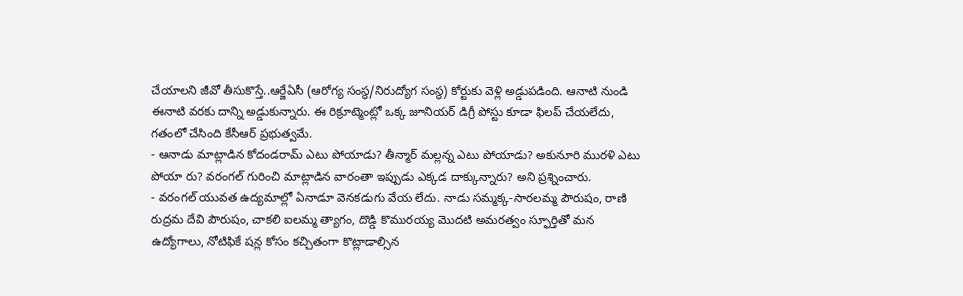చేయాలని జీవో తీసుకొస్తే..ఆర్జేఏసీ (ఆరోగ్య సంస్థ/నిరుద్యోగ సంస్థ) కోర్టుకు వెళ్లి అడ్డుపడింది. ఆనాటి నుండి ఈనాటి వరకు దాన్ని అడ్డుకున్నారు. ఈ రిక్రూట్మెంట్లో ఒక్క జూనియర్ డిగ్రీ పోస్టు కూడా ఫిలప్ చేయలేదు, గతంలో చేసింది కేసీఆర్ ప్రభుత్వమే.
- ఆనాడు మాట్లాడిన కోదండరామ్ ఎటు పోయాడు? తీన్మార్ మల్లన్న ఎటు పోయాడు? అకునూరి మురళి ఎటు పోయా రు? వరంగల్ గురించి మాట్లాడిన వారంతా ఇప్పుడు ఎక్కడ దాక్కున్నారు? అని ప్రశ్నించారు.
- వరంగల్ యువత ఉద్యమాల్లో ఏనాడూ వెనకడుగు వేయ లేదు. నాడు సమ్మక్క-సారలమ్మ పౌరుషం, రాణి రుద్రమ దేవి పౌరుషం, చాకలి ఐలమ్మ త్యాగం, దొడ్డి కొమురయ్య మొదటి అమరత్వం స్ఫూర్తితో మన ఉద్యోగాలు, నోటిఫికే షన్ల కోసం కచ్చితంగా కొట్లాడాల్సిన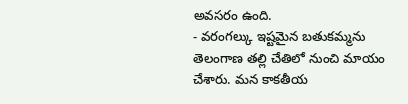అవసరం ఉంది.
- వరంగల్కు ఇష్టమైన బతుకమ్మను తెలంగాణ తల్లి చేతిలో నుంచి మాయం చేశారు. మన కాకతీయ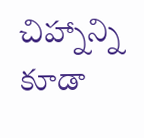చిహ్నాన్ని కూడా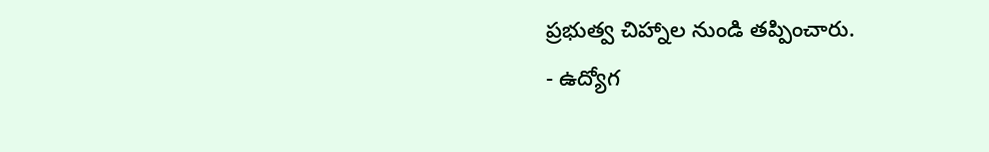ప్రభుత్వ చిహ్నాల నుండి తప్పించారు.
- ఉద్యోగ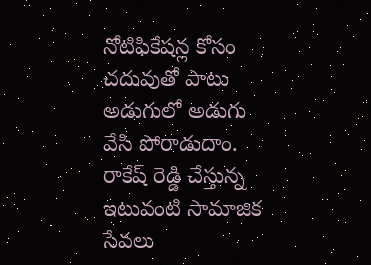నోటిఫికేషన్ల కోసం చదువుతో పాటు అడుగులో అడుగు వేసి పోరాడుదాం. రాకేష్ రెడ్డి చేస్తున్న ఇటువంటి సామాజిక సేవలు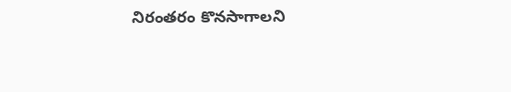నిరంతరం కొనసాగాలని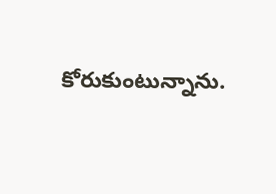కోరుకుంటున్నాను.